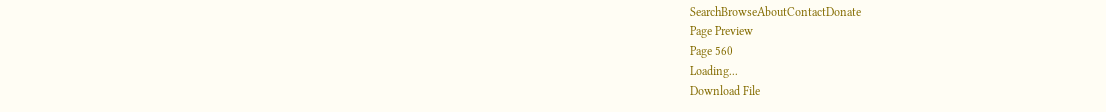SearchBrowseAboutContactDonate
Page Preview
Page 560
Loading...
Download File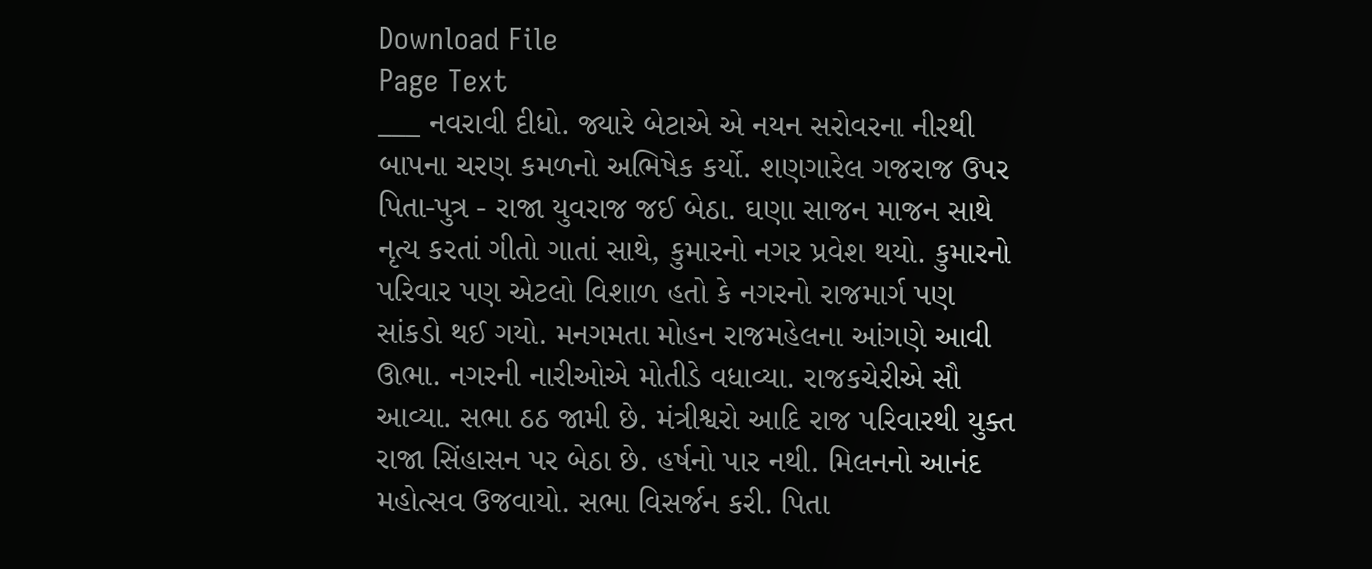Download File
Page Text
___ નવરાવી દીધો. જ્યારે બેટાએ એ નયન સરોવરના નીરથી બાપના ચરણ કમળનો અભિષેક કર્યો. શણગારેલ ગજરાજ ઉપર પિતા-પુત્ર - રાજા યુવરાજ જઈ બેઠા. ઘણા સાજન માજન સાથે નૃત્ય કરતાં ગીતો ગાતાં સાથે, કુમારનો નગર પ્રવેશ થયો. કુમારનો પરિવાર પણ એટલો વિશાળ હતો કે નગરનો રાજમાર્ગ પણ સાંકડો થઈ ગયો. મનગમતા મોહન રાજમહેલના આંગણે આવી ઊભા. નગરની નારીઓએ મોતીડે વધાવ્યા. રાજકચેરીએ સૌ આવ્યા. સભા ઠઠ જામી છે. મંત્રીશ્વરો આદિ રાજ પરિવારથી યુક્ત રાજા સિંહાસન પર બેઠા છે. હર્ષનો પાર નથી. મિલનનો આનંદ મહોત્સવ ઉજવાયો. સભા વિસર્જન કરી. પિતા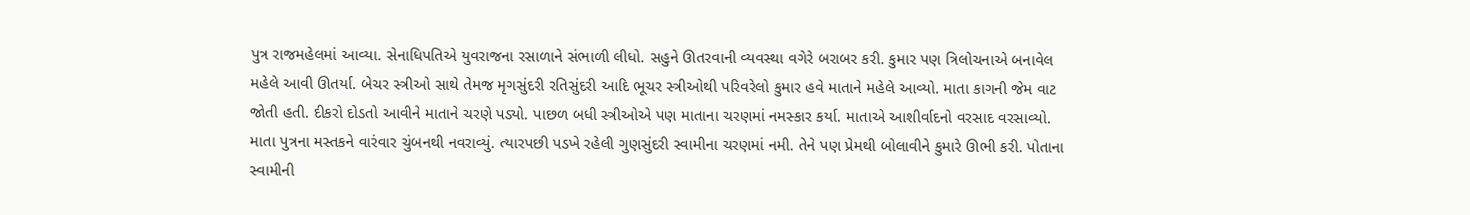પુત્ર રાજમહેલમાં આવ્યા. સેનાધિપતિએ યુવરાજના રસાળાને સંભાળી લીધો. સહુને ઊતરવાની વ્યવસ્થા વગેરે બરાબર કરી. કુમાર પણ ત્રિલોચનાએ બનાવેલ મહેલે આવી ઊતર્યા. બેચર સ્ત્રીઓ સાથે તેમજ મૃગસુંદરી રતિસુંદરી આદિ ભૂચર સ્ત્રીઓથી પરિવરેલો કુમાર હવે માતાને મહેલે આવ્યો. માતા કાગની જેમ વાટ જોતી હતી. દીકરો દોડતો આવીને માતાને ચરણે પડ્યો. પાછળ બધી સ્ત્રીઓએ પણ માતાના ચરણમાં નમસ્કાર કર્યા. માતાએ આશીર્વાદનો વરસાદ વરસાવ્યો. માતા પુત્રના મસ્તકને વારંવાર ચુંબનથી નવરાવ્યું. ત્યારપછી પડખે રહેલી ગુણસુંદરી સ્વામીના ચરણમાં નમી. તેને પણ પ્રેમથી બોલાવીને કુમારે ઊભી કરી. પોતાના સ્વામીની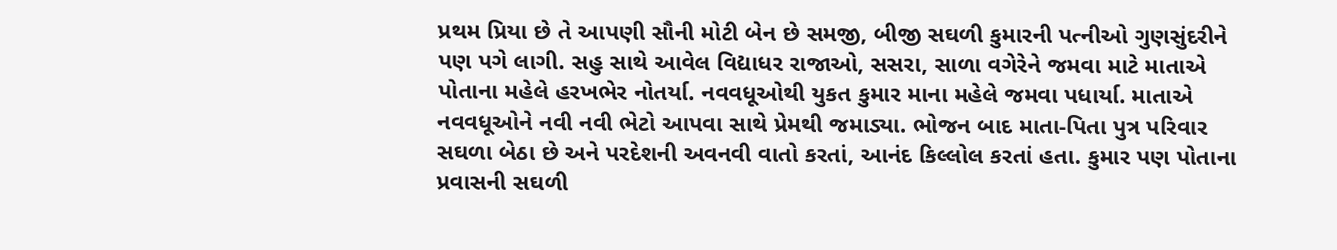પ્રથમ પ્રિયા છે તે આપણી સૌની મોટી બેન છે સમજી, બીજી સઘળી કુમારની પત્નીઓ ગુણસુંદરીને પણ પગે લાગી. સહુ સાથે આવેલ વિદ્યાધર રાજાઓ, સસરા, સાળા વગેરેને જમવા માટે માતાએ પોતાના મહેલે હરખભેર નોતર્યા. નવવધૂઓથી યુકત કુમાર માના મહેલે જમવા પધાર્યા. માતાએ નવવધૂઓને નવી નવી ભેટો આપવા સાથે પ્રેમથી જમાડ્યા. ભોજન બાદ માતા-પિતા પુત્ર પરિવાર સઘળા બેઠા છે અને પરદેશની અવનવી વાતો કરતાં, આનંદ કિલ્લોલ કરતાં હતા. કુમાર પણ પોતાના પ્રવાસની સઘળી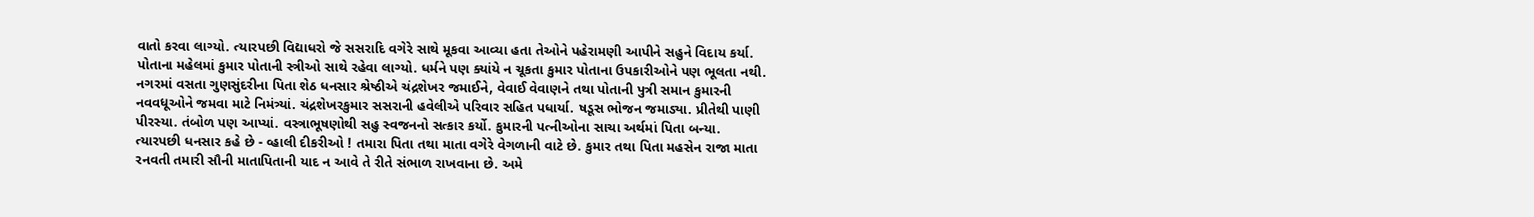વાતો કરવા લાગ્યો. ત્યારપછી વિદ્યાધરો જે સસરાદિ વગેરે સાથે મૂકવા આવ્યા હતા તેઓને પહેરામણી આપીને સહુને વિદાય કર્યા. પોતાના મહેલમાં કુમાર પોતાની સ્ત્રીઓ સાથે રહેવા લાગ્યો. ધર્મને પણ ક્યાંયે ન ચૂકતા કુમાર પોતાના ઉપકારીઓને પણ ભૂલતા નથી. નગરમાં વસતા ગુણસુંદરીના પિતા શેઠ ધનસાર શ્રેષ્ઠીએ ચંદ્રશેખર જમાઈને, વેવાઈ વેવાણને તથા પોતાની પુત્રી સમાન કુમારની નવવધૂઓને જમવા માટે નિમંત્ર્યાં. ચંદ્રશેખરકુમાર સસરાની હવેલીએ પરિવાર સહિત પધાર્યા. ષડૂસ ભોજન જમાડ્યા. પ્રીતેથી પાણી પીરસ્યા. તંબોળ પણ આપ્યાં. વસ્ત્રાભૂષણોથી સહુ સ્વજનનો સત્કાર કર્યો. કુમારની પત્નીઓના સાચા અર્થમાં પિતા બન્યા. ત્યારપછી ધનસાર કહે છે - વ્હાલી દીકરીઓ ! તમારા પિતા તથા માતા વગેરે વેગળાની વાટે છે. કુમાર તથા પિતા મહસેન રાજા માતા રનવતી તમારી સૌની માતાપિતાની યાદ ન આવે તે રીતે સંભાળ રાખવાના છે. અમે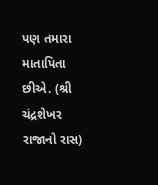પણ તમારા માતાપિતા છીએ. (શ્રી ચંદ્રશેખર રાજાનો રાસ)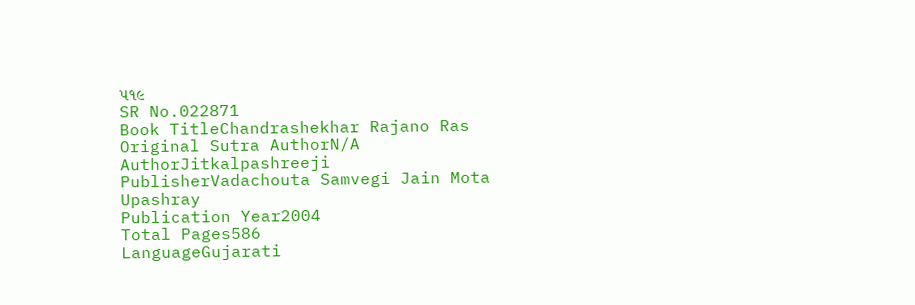૫૧૯
SR No.022871
Book TitleChandrashekhar Rajano Ras
Original Sutra AuthorN/A
AuthorJitkalpashreeji
PublisherVadachouta Samvegi Jain Mota Upashray
Publication Year2004
Total Pages586
LanguageGujarati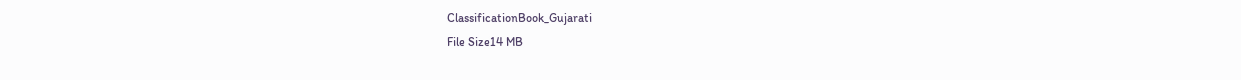ClassificationBook_Gujarati
File Size14 MB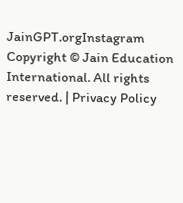JainGPT.orgInstagram
Copyright © Jain Education International. All rights reserved. | Privacy Policy